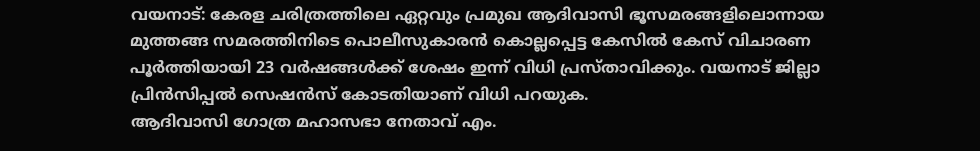വയനാട്: കേരള ചരിത്രത്തിലെ ഏറ്റവും പ്രമുഖ ആദിവാസി ഭൂസമരങ്ങളിലൊന്നായ മുത്തങ്ങ സമരത്തിനിടെ പൊലീസുകാരൻ കൊല്ലപ്പെട്ട കേസിൽ കേസ് വിചാരണ പൂർത്തിയായി 23 വർഷങ്ങൾക്ക് ശേഷം ഇന്ന് വിധി പ്രസ്താവിക്കും. വയനാട് ജില്ലാ പ്രിൻസിപ്പൽ സെഷൻസ് കോടതിയാണ് വിധി പറയുക.
ആദിവാസി ഗോത്ര മഹാസഭാ നേതാവ് എം.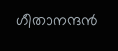ഗീതാനന്ദൻ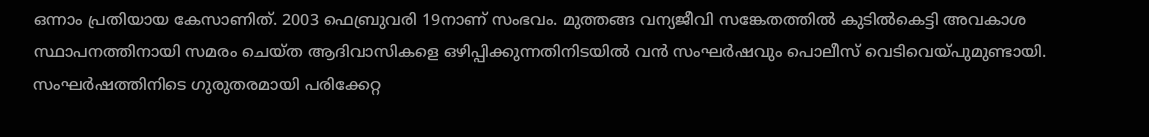ഒന്നാം പ്രതിയായ കേസാണിത്. 2003 ഫെബ്രുവരി 19നാണ് സംഭവം. മുത്തങ്ങ വന്യജീവി സങ്കേതത്തിൽ കുടിൽകെട്ടി അവകാശ സ്ഥാപനത്തിനായി സമരം ചെയ്ത ആദിവാസികളെ ഒഴിപ്പിക്കുന്നതിനിടയിൽ വൻ സംഘർഷവും പൊലീസ് വെടിവെയ്പുമുണ്ടായി. സംഘർഷത്തിനിടെ ഗുരുതരമായി പരിക്കേറ്റ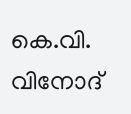കെ.വി. വിനോദ്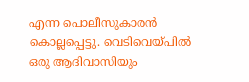എന്ന പൊലീസുകാരൻ കൊല്ലപ്പെട്ടു. വെടിവെയ്പിൽ ഒരു ആദിവാസിയും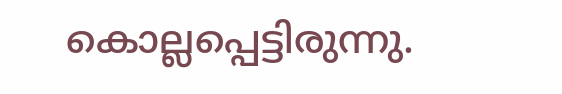കൊല്ലപ്പെട്ടിരുന്നു.